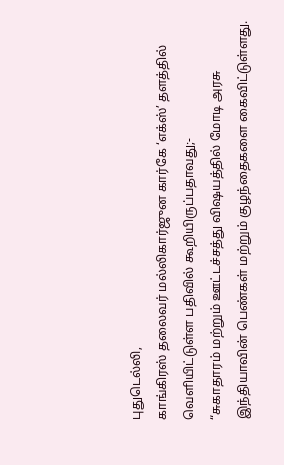புதுடெல்லி,
காங்கிரஸ் தலைவர் மல்லிகார்ஜுன கார்கே ‘எக்ஸ்’ தளத்தில் வெளியிட்டுள்ள பதிவில் கூறியிருப்பதாவது;-
“சுகாதாரம் மற்றும் ஊட்டச்சத்து விஷயத்தில் மோடி அரசு இந்தியாவின் பெண்கள் மற்றும் குழந்தைகளை கைவிட்டுள்ளது.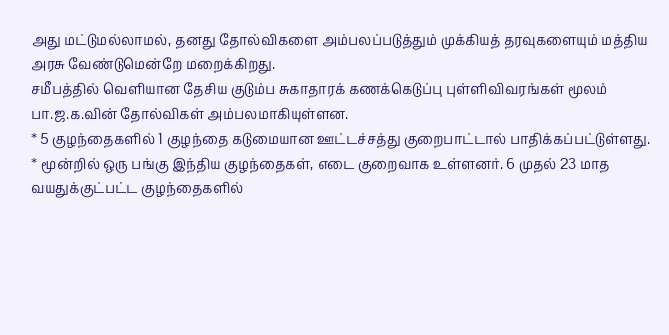அது மட்டுமல்லாமல், தனது தோல்விகளை அம்பலப்படுத்தும் முக்கியத் தரவுகளையும் மத்திய அரசு வேண்டுமென்றே மறைக்கிறது.
சமீபத்தில் வெளியான தேசிய குடும்ப சுகாதாரக் கணக்கெடுப்பு புள்ளிவிவரங்கள் மூலம் பா.ஜ.க.வின் தோல்விகள் அம்பலமாகியுள்ளன.
* 5 குழந்தைகளில் 1 குழந்தை கடுமையான ஊட்டச்சத்து குறைபாட்டால் பாதிக்கப்பட்டுள்ளது.
* மூன்றில் ஒரு பங்கு இந்திய குழந்தைகள், எடை குறைவாக உள்ளனர். 6 முதல் 23 மாத வயதுக்குட்பட்ட குழந்தைகளில்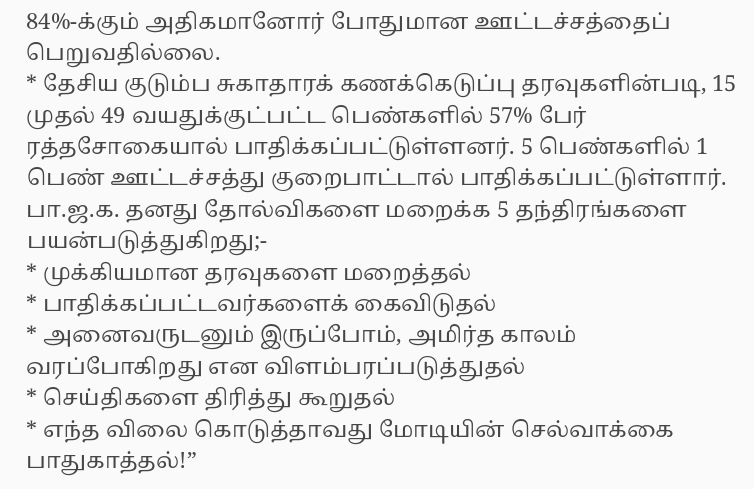84%-க்கும் அதிகமானோர் போதுமான ஊட்டச்சத்தைப் பெறுவதில்லை.
* தேசிய குடும்ப சுகாதாரக் கணக்கெடுப்பு தரவுகளின்படி, 15 முதல் 49 வயதுக்குட்பட்ட பெண்களில் 57% பேர் ரத்தசோகையால் பாதிக்கப்பட்டுள்ளனர். 5 பெண்களில் 1 பெண் ஊட்டச்சத்து குறைபாட்டால் பாதிக்கப்பட்டுள்ளார்.
பா.ஜ.க. தனது தோல்விகளை மறைக்க 5 தந்திரங்களை பயன்படுத்துகிறது;-
* முக்கியமான தரவுகளை மறைத்தல்
* பாதிக்கப்பட்டவர்களைக் கைவிடுதல்
* அனைவருடனும் இருப்போம், அமிர்த காலம் வரப்போகிறது என விளம்பரப்படுத்துதல்
* செய்திகளை திரித்து கூறுதல்
* எந்த விலை கொடுத்தாவது மோடியின் செல்வாக்கை பாதுகாத்தல்!”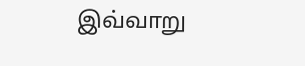இவ்வாறு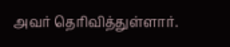அவர் தெரிவித்துள்ளார்.